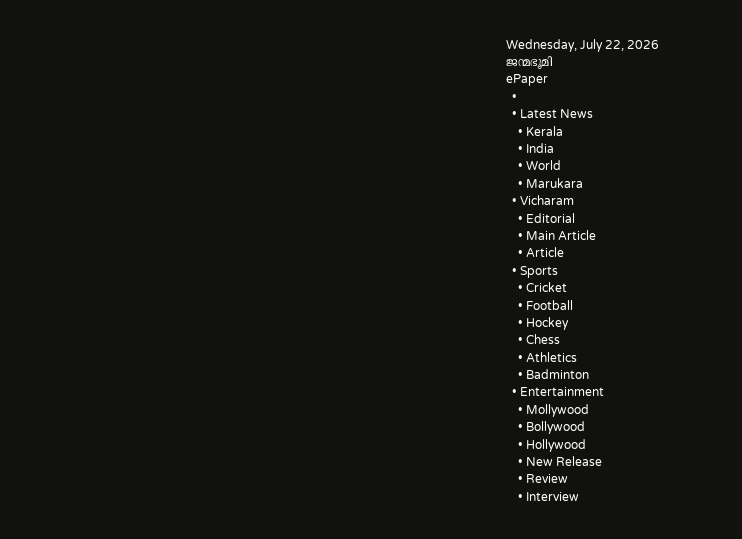Wednesday, July 22, 2026
ജന്മഭൂമി
ePaper
  •
  • Latest News
    • Kerala
    • India
    • World
    • Marukara
  • Vicharam
    • Editorial
    • Main Article
    • Article
  • Sports
    • Cricket
    • Football
    • Hockey
    • Chess
    • Athletics
    • Badminton
  • Entertainment
    • Mollywood
    • Bollywood
    • Hollywood
    • New Release
    • Review
    • Interview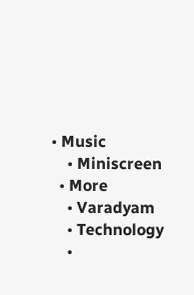• Music
    • Miniscreen
  • More
    • Varadyam
    • Technology
    •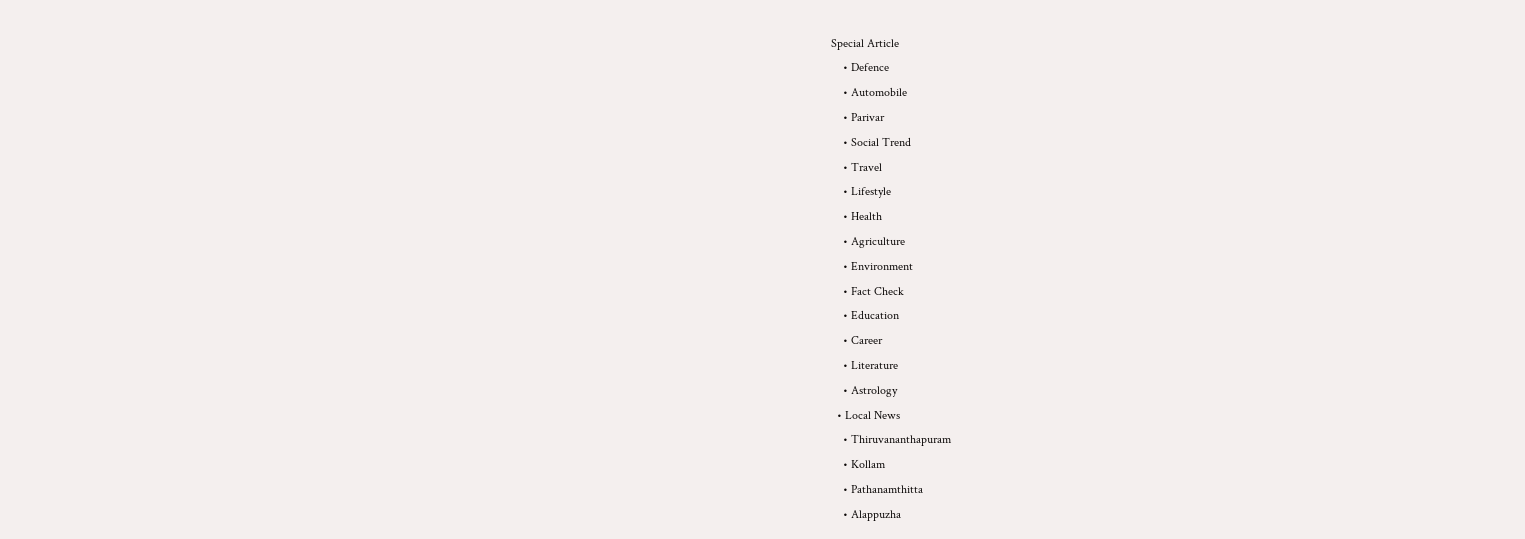Special Article
    • Defence
    • Automobile
    • Parivar
    • Social Trend
    • Travel
    • Lifestyle
    • Health
    • Agriculture
    • Environment
    • Fact Check
    • Education
    • Career
    • Literature
    • Astrology
  • Local News
    • Thiruvananthapuram
    • Kollam
    • Pathanamthitta
    • Alappuzha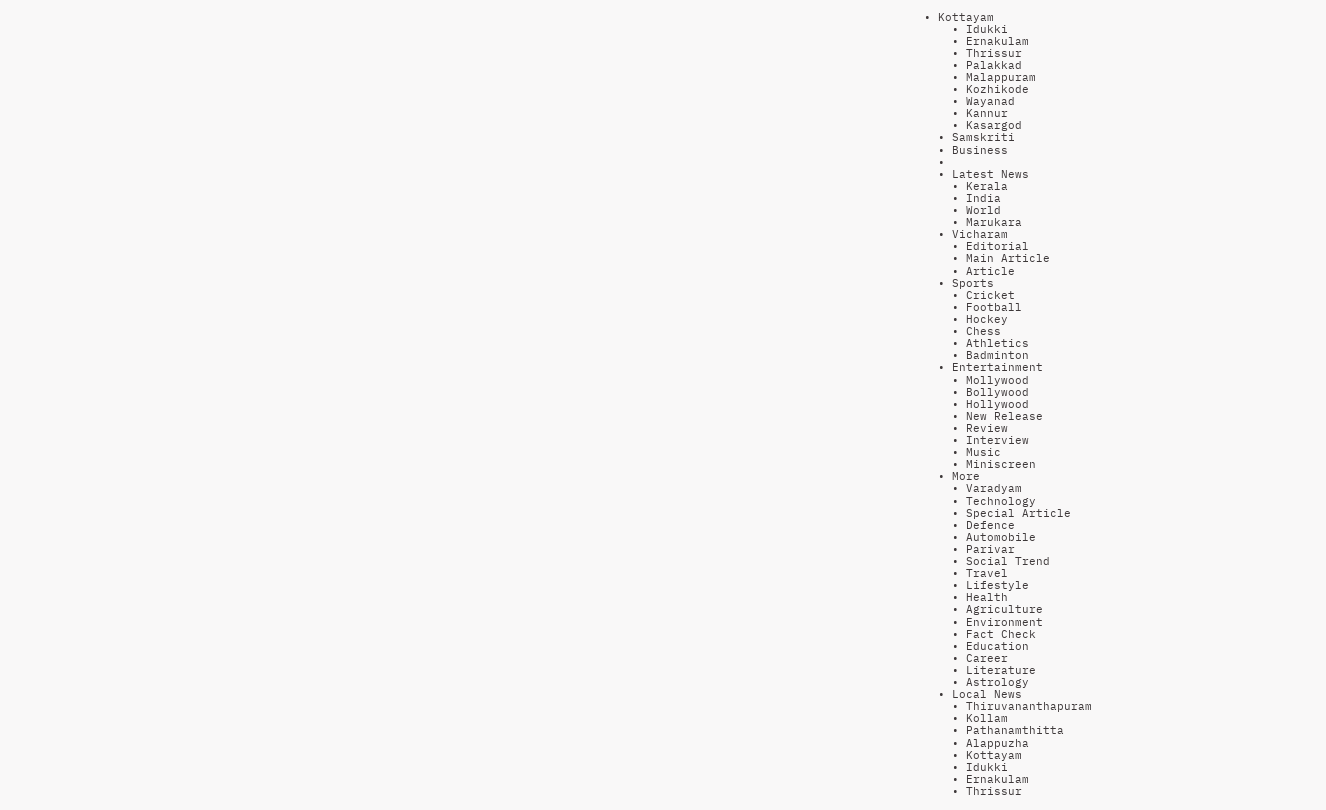• Kottayam
    • Idukki
    • Ernakulam
    • Thrissur
    • Palakkad
    • Malappuram
    • Kozhikode
    • Wayanad
    • Kannur
    • Kasargod
  • Samskriti
  • Business
  •
  • Latest News
    • Kerala
    • India
    • World
    • Marukara
  • Vicharam
    • Editorial
    • Main Article
    • Article
  • Sports
    • Cricket
    • Football
    • Hockey
    • Chess
    • Athletics
    • Badminton
  • Entertainment
    • Mollywood
    • Bollywood
    • Hollywood
    • New Release
    • Review
    • Interview
    • Music
    • Miniscreen
  • More
    • Varadyam
    • Technology
    • Special Article
    • Defence
    • Automobile
    • Parivar
    • Social Trend
    • Travel
    • Lifestyle
    • Health
    • Agriculture
    • Environment
    • Fact Check
    • Education
    • Career
    • Literature
    • Astrology
  • Local News
    • Thiruvananthapuram
    • Kollam
    • Pathanamthitta
    • Alappuzha
    • Kottayam
    • Idukki
    • Ernakulam
    • Thrissur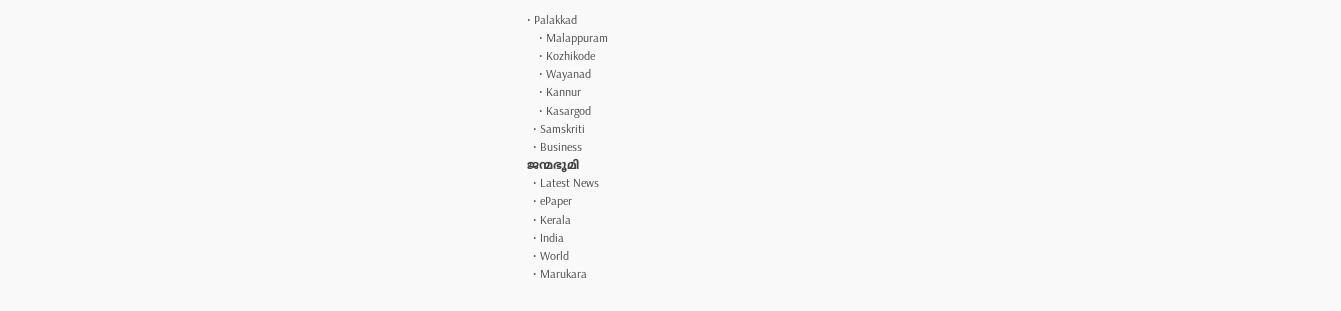• Palakkad
    • Malappuram
    • Kozhikode
    • Wayanad
    • Kannur
    • Kasargod
  • Samskriti
  • Business
ജന്മഭൂമി
  • Latest News
  • ePaper
  • Kerala
  • India
  • World
  • Marukara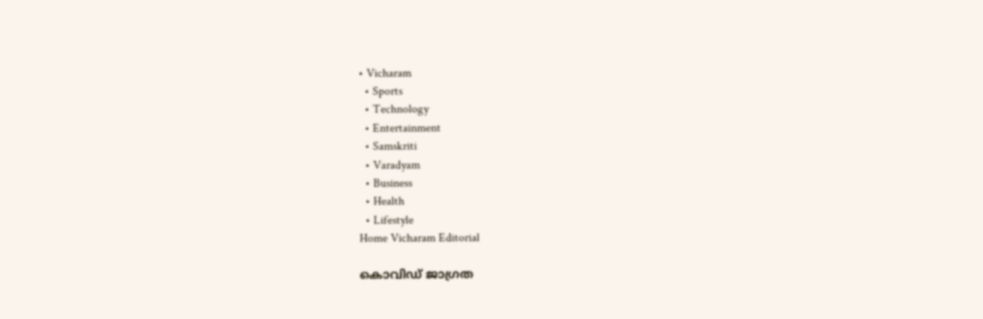• Vicharam
  • Sports
  • Technology
  • Entertainment
  • Samskriti
  • Varadyam
  • Business
  • Health
  • Lifestyle
Home Vicharam Editorial

കൊവിഡ് ജാഗ്രത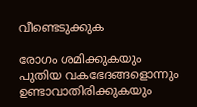വീണ്ടെടുക്കുക

രോഗം ശമിക്കുകയും പുതിയ വകഭേദങ്ങളൊന്നും ഉണ്ടാവാതിരിക്കുകയും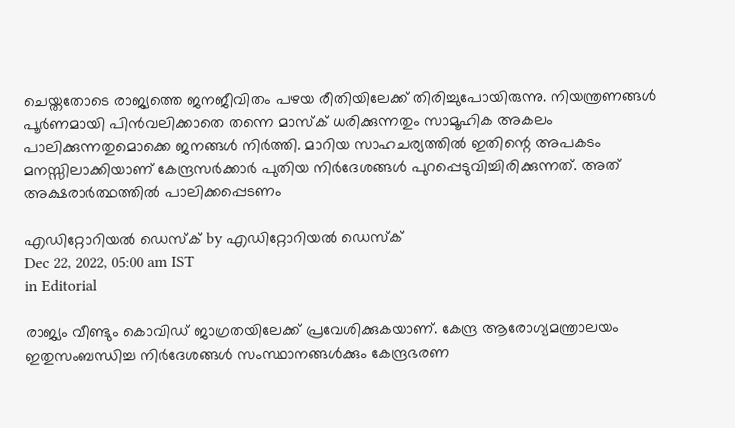ചെയ്തതോടെ രാജ്യത്തെ ജനജീവിതം പഴയ രീതിയിലേക്ക് തിരിച്ചുപോയിരുന്നു. നിയന്ത്രണങ്ങള്‍ പൂര്‍ണമായി പിന്‍വലിക്കാതെ തന്നെ മാസ്‌ക് ധരിക്കുന്നതും സാമൂഹിക അകലം പാലിക്കുന്നതുമൊക്കെ ജനങ്ങള്‍ നിര്‍ത്തി. മാറിയ സാഹചര്യത്തില്‍ ഇതിന്റെ അപകടം മനസ്സിലാക്കിയാണ് കേന്ദ്രസര്‍ക്കാര്‍ പുതിയ നിര്‍ദേശങ്ങള്‍ പുറപ്പെടുവിച്ചിരിക്കുന്നത്. അത് അക്ഷരാര്‍ത്ഥത്തില്‍ പാലിക്കപ്പെടണം

എഡിറ്റോറിയൽ ഡെസ്ക് by എഡിറ്റോറിയൽ ഡെസ്ക്
Dec 22, 2022, 05:00 am IST
in Editorial

രാജ്യം വീണ്ടും കൊവിഡ് ജാഗ്രതയിലേക്ക് പ്രവേശിക്കുകയാണ്. കേന്ദ്ര ആരോഗ്യമന്ത്രാലയം ഇതുസംബന്ധിച്ച നിര്‍ദേശങ്ങള്‍ സംസ്ഥാനങ്ങള്‍ക്കും കേന്ദ്രഭരണ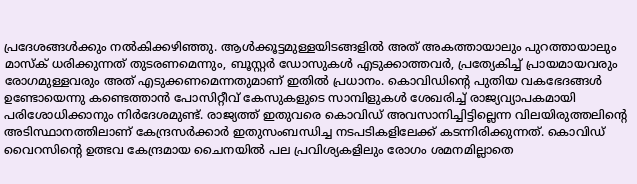പ്രദേശങ്ങള്‍ക്കും നല്‍കിക്കഴിഞ്ഞു. ആള്‍ക്കൂട്ടമുള്ളയിടങ്ങളില്‍ അത് അകത്തായാലും പുറത്തായാലും മാസ്‌ക് ധരിക്കുന്നത് തുടരണമെന്നും, ബൂസ്റ്റര്‍ ഡോസുകള്‍ എടുക്കാത്തവര്‍, പ്രത്യേകിച്ച് പ്രായമായവരും രോഗമുള്ളവരും അത് എടുക്കണമെന്നതുമാണ് ഇതില്‍ പ്രധാനം. കൊവിഡിന്റെ പുതിയ വകഭേദങ്ങള്‍ ഉണ്ടോയെന്നു കണ്ടെത്താന്‍ പോസിറ്റീവ് കേസുകളുടെ സാമ്പിളുകള്‍ ശേഖരിച്ച് രാജ്യവ്യാപകമായി പരിശോധിക്കാനും നിര്‍ദേശമുണ്ട്. രാജ്യത്ത് ഇതുവരെ കൊവിഡ് അവസാനിച്ചിട്ടില്ലെന്ന വിലയിരുത്തലിന്റെ അടിസ്ഥാനത്തിലാണ് കേന്ദ്രസര്‍ക്കാര്‍ ഇതുസംബന്ധിച്ച നടപടികളിലേക്ക് കടന്നിരിക്കുന്നത്. കൊവിഡ് വൈറസിന്റെ ഉത്ഭവ കേന്ദ്രമായ ചൈനയില്‍ പല പ്രവിശ്യകളിലും രോഗം ശമനമില്ലാതെ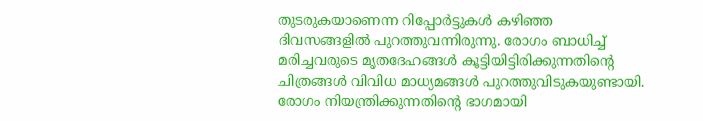തുടരുകയാണെന്ന റിപ്പോര്‍ട്ടുകള്‍ കഴിഞ്ഞ ദിവസങ്ങളില്‍ പുറത്തുവന്നിരുന്നു. രോഗം ബാധിച്ച് മരിച്ചവരുടെ മൃതദേഹങ്ങള്‍ കൂട്ടിയിട്ടിരിക്കുന്നതിന്റെ ചിത്രങ്ങള്‍ വിവിധ മാധ്യമങ്ങള്‍ പുറത്തുവിടുകയുണ്ടായി. രോഗം നിയന്ത്രിക്കുന്നതിന്റെ ഭാഗമായി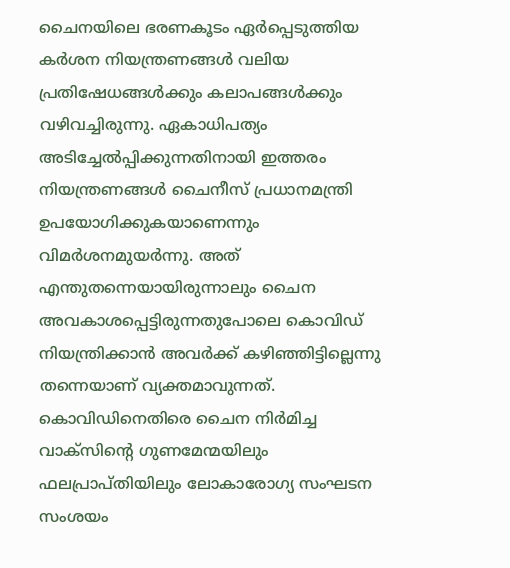ചൈനയിലെ ഭരണകൂടം ഏര്‍പ്പെടുത്തിയ കര്‍ശന നിയന്ത്രണങ്ങള്‍ വലിയ പ്രതിഷേധങ്ങള്‍ക്കും കലാപങ്ങള്‍ക്കും വഴിവച്ചിരുന്നു. ഏകാധിപത്യം അടിച്ചേല്‍പ്പിക്കുന്നതിനായി ഇത്തരം നിയന്ത്രണങ്ങള്‍ ചൈനീസ് പ്രധാനമന്ത്രി ഉപയോഗിക്കുകയാണെന്നും വിമര്‍ശനമുയര്‍ന്നു. അത് എന്തുതന്നെയായിരുന്നാലും ചൈന അവകാശപ്പെട്ടിരുന്നതുപോലെ കൊവിഡ് നിയന്ത്രിക്കാന്‍ അവര്‍ക്ക് കഴിഞ്ഞിട്ടില്ലെന്നു തന്നെയാണ് വ്യക്തമാവുന്നത്. കൊവിഡിനെതിരെ ചൈന നിര്‍മിച്ച വാക്‌സിന്റെ ഗുണമേന്മയിലും ഫലപ്രാപ്തിയിലും ലോകാരോഗ്യ സംഘടന സംശയം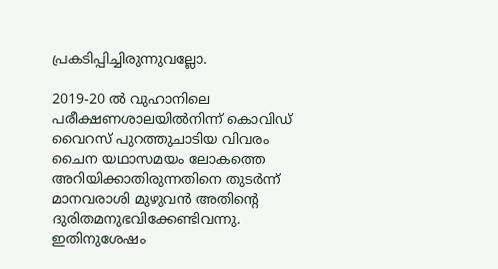പ്രകടിപ്പിച്ചിരുന്നുവല്ലോ.

2019-20 ല്‍ വുഹാനിലെ പരീക്ഷണശാലയില്‍നിന്ന് കൊവിഡ് വൈറസ് പുറത്തുചാടിയ വിവരം ചൈന യഥാസമയം ലോകത്തെ അറിയിക്കാതിരുന്നതിനെ തുടര്‍ന്ന് മാനവരാശി മുഴുവന്‍ അതിന്റെ ദുരിതമനുഭവിക്കേണ്ടിവന്നു. ഇതിനുശേഷം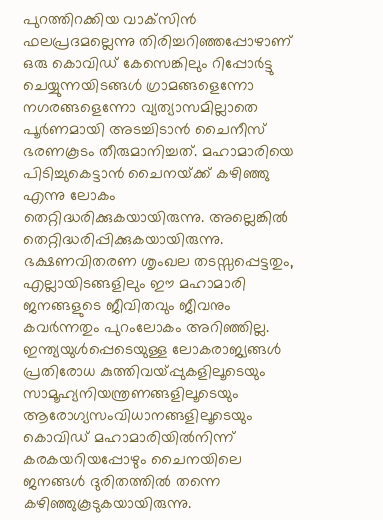പുറത്തിറക്കിയ വാക്‌സിന്‍ ഫലപ്രദമല്ലെന്നു തിരിച്ചറിഞ്ഞപ്പോഴാണ് ഒരു കൊവിഡ് കേസെങ്കിലും റിപ്പോര്‍ട്ടു ചെയ്യുന്നയിടങ്ങള്‍ ഗ്രാമങ്ങളെന്നോ നഗരങ്ങളെന്നോ വ്യത്യാസമില്ലാതെ പൂര്‍ണമായി അടച്ചിടാന്‍ ചൈനീസ് ഭരണകൂടം തീരുമാനിച്ചത്. മഹാമാരിയെ പിടിച്ചുകെട്ടാന്‍ ചൈനയ്‌ക്ക് കഴിഞ്ഞു എന്നു ലോകം തെറ്റിദ്ധരിക്കുകയായിരുന്നു. അല്ലെങ്കില്‍ തെറ്റിദ്ധരിപ്പിക്കുകയായിരുന്നു. ഭക്ഷണവിതരണ ശൃംഖല തടസ്സപ്പെട്ടതും, എല്ലായിടങ്ങളിലും ഈ മഹാമാരി ജനങ്ങളുടെ ജീവിതവും ജീവനും കവര്‍ന്നതും പുറംലോകം അറിഞ്ഞില്ല. ഇന്ത്യയുള്‍പ്പെടെയുള്ള ലോകരാജ്യങ്ങള്‍ പ്രതിരോധ കുത്തിവയ്‌പ്പുകളിലൂടെയും  സാമൂഹ്യനിയന്ത്രണങ്ങളിലൂടെയും ആരോഗ്യസംവിധാനങ്ങളിലൂടെയും കൊവിഡ് മഹാമാരിയില്‍നിന്ന് കരകയറിയപ്പോഴും ചൈനയിലെ ജനങ്ങള്‍ ദുരിതത്തില്‍ തന്നെ കഴിഞ്ഞുകൂടുകയായിരുന്നു.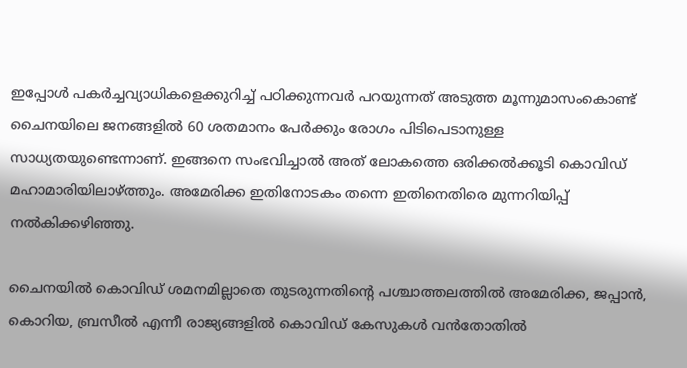ഇപ്പോള്‍ പകര്‍ച്ചവ്യാധികളെക്കുറിച്ച് പഠിക്കുന്നവര്‍ പറയുന്നത് അടുത്ത മൂന്നുമാസംകൊണ്ട് ചൈനയിലെ ജനങ്ങളില്‍ 60 ശതമാനം പേര്‍ക്കും രോഗം പിടിപെടാനുള്ള സാധ്യതയുണ്ടെന്നാണ്. ഇങ്ങനെ സംഭവിച്ചാല്‍ അത് ലോകത്തെ ഒരിക്കല്‍ക്കൂടി കൊവിഡ് മഹാമാരിയിലാഴ്‌ത്തും. അമേരിക്ക ഇതിനോടകം തന്നെ ഇതിനെതിരെ മുന്നറിയിപ്പ് നല്‍കിക്കഴിഞ്ഞു.

ചൈനയില്‍ കൊവിഡ് ശമനമില്ലാതെ തുടരുന്നതിന്റെ പശ്ചാത്തലത്തില്‍ അമേരിക്ക, ജപ്പാന്‍, കൊറിയ, ബ്രസീല്‍ എന്നീ രാജ്യങ്ങളില്‍ കൊവിഡ് കേസുകള്‍ വന്‍തോതില്‍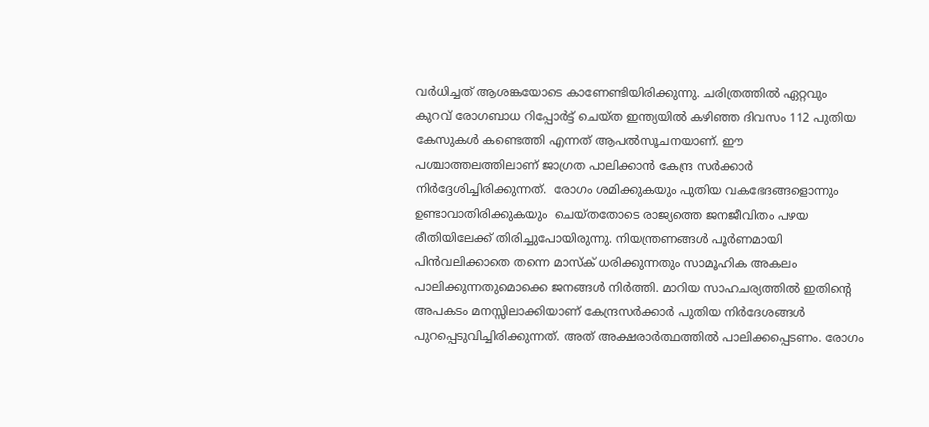വര്‍ധിച്ചത് ആശങ്കയോടെ കാണേണ്ടിയിരിക്കുന്നു. ചരിത്രത്തില്‍ ഏറ്റവും കുറവ് രോഗബാധ റിപ്പോര്‍ട്ട് ചെയ്ത ഇന്ത്യയില്‍ കഴിഞ്ഞ ദിവസം 112 പുതിയ കേസുകള്‍ കണ്ടെത്തി എന്നത് ആപല്‍സൂചനയാണ്. ഈ പശ്ചാത്തലത്തിലാണ് ജാഗ്രത പാലിക്കാന്‍ കേന്ദ്ര സര്‍ക്കാര്‍ നിര്‍ദ്ദേശിച്ചിരിക്കുന്നത്.  രോഗം ശമിക്കുകയും പുതിയ വകഭേദങ്ങളൊന്നും ഉണ്ടാവാതിരിക്കുകയും  ചെയ്തതോടെ രാജ്യത്തെ ജനജീവിതം പഴയ രീതിയിലേക്ക് തിരിച്ചുപോയിരുന്നു. നിയന്ത്രണങ്ങള്‍ പൂര്‍ണമായി പിന്‍വലിക്കാതെ തന്നെ മാസ്‌ക് ധരിക്കുന്നതും സാമൂഹിക അകലം പാലിക്കുന്നതുമൊക്കെ ജനങ്ങള്‍ നിര്‍ത്തി. മാറിയ സാഹചര്യത്തില്‍ ഇതിന്റെ അപകടം മനസ്സിലാക്കിയാണ് കേന്ദ്രസര്‍ക്കാര്‍ പുതിയ നിര്‍ദേശങ്ങള്‍ പുറപ്പെടുവിച്ചിരിക്കുന്നത്. അത് അക്ഷരാര്‍ത്ഥത്തില്‍ പാലിക്കപ്പെടണം. രോഗം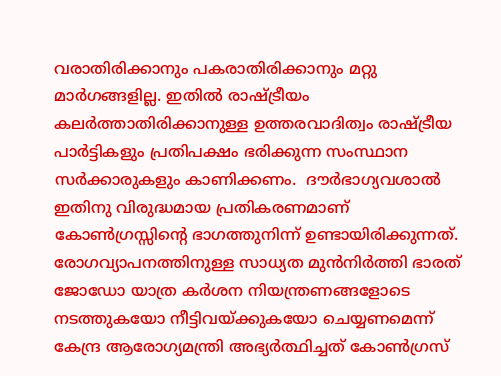വരാതിരിക്കാനും പകരാതിരിക്കാനും മറ്റു മാര്‍ഗങ്ങളില്ല. ഇതില്‍ രാഷ്‌ട്രീയം കലര്‍ത്താതിരിക്കാനുള്ള ഉത്തരവാദിത്വം രാഷ്‌ട്രീയ പാര്‍ട്ടികളും പ്രതിപക്ഷം ഭരിക്കുന്ന സംസ്ഥാന സര്‍ക്കാരുകളും കാണിക്കണം.  ദൗര്‍ഭാഗ്യവശാല്‍ ഇതിനു വിരുദ്ധമായ പ്രതികരണമാണ് കോണ്‍ഗ്രസ്സിന്റെ ഭാഗത്തുനിന്ന് ഉണ്ടായിരിക്കുന്നത്. രോഗവ്യാപനത്തിനുള്ള സാധ്യത മുന്‍നിര്‍ത്തി ഭാരത് ജോഡോ യാത്ര കര്‍ശന നിയന്ത്രണങ്ങളോടെ നടത്തുകയോ നീട്ടിവയ്‌ക്കുകയോ ചെയ്യണമെന്ന് കേന്ദ്ര ആരോഗ്യമന്ത്രി അഭ്യര്‍ത്ഥിച്ചത് കോണ്‍ഗ്രസ്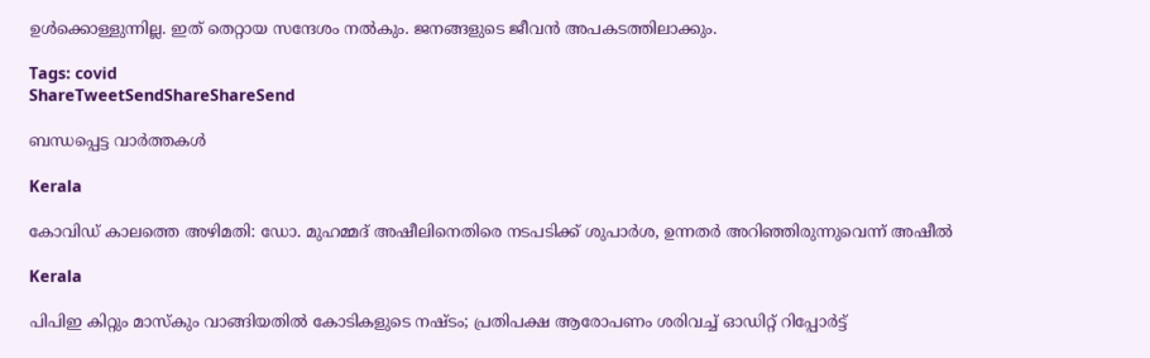ഉള്‍ക്കൊള്ളുന്നില്ല. ഇത് തെറ്റായ സന്ദേശം നല്‍കും. ജനങ്ങളുടെ ജീവന്‍ അപകടത്തിലാക്കും.

Tags: covid
ShareTweetSendShareShareSend

ബന്ധപ്പെട്ട വാര്‍ത്തകള്‍

Kerala

കോവിഡ് കാലത്തെ അഴിമതി: ഡോ. മുഹമ്മദ് അഷീലിനെതിരെ നടപടിക്ക് ശുപാര്‍ശ, ഉന്നതര്‍ അറിഞ്ഞിരുന്നുവെന്ന് അഷീല്‍

Kerala

പിപിഇ കിറ്റും മാസ്കും വാങ്ങിയതിൽ കോടികളുടെ നഷ്ടം; പ്രതിപക്ഷ ആരോപണം ശരിവച്ച് ഓഡിറ്റ് റിപ്പോർട്ട്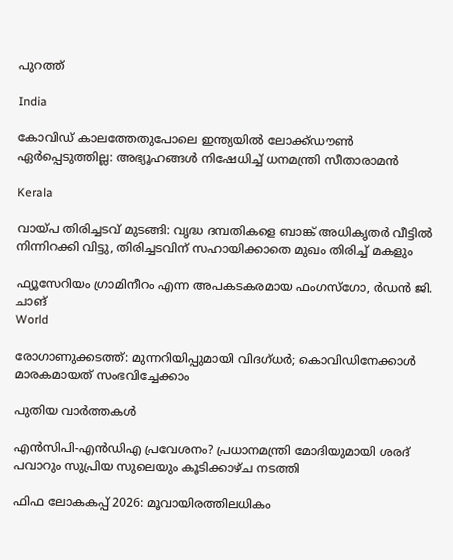പുറത്ത്

India

കോവിഡ് കാലത്തേതുപോലെ ഇന്ത്യയിൽ ലോക്ക്ഡൗൺ ഏർപ്പെടുത്തില്ല: അഭ്യൂഹങ്ങൾ നിഷേധിച്ച് ധനമന്ത്രി സീതാരാമൻ

Kerala

വായ്‌പ തിരിച്ചടവ് മുടങ്ങി: വൃദ്ധ ദമ്പതികളെ ബാങ്ക് അധികൃതര്‍ വീട്ടില്‍ നിന്നിറക്കി വിട്ടു, തിരിച്ചടവിന് സഹായിക്കാതെ മുഖം തിരിച്ച് മകളും

ഫ്യൂസേറിയം ഗ്രാമിനീറം എന്ന അപകടകരമായ ഫംഗസ്ഗോ, ര്‍ഡന്‍ ജി. ചാങ്‌
World

രോഗാണുക്കടത്ത്: മുന്നറിയിപ്പുമായി വിദഗ്ധര്‍; കൊവിഡിനേക്കാള്‍ മാരകമായത് സംഭവിച്ചേക്കാം

പുതിയ വാര്‍ത്തകള്‍

എൻസിപി-എൻഡിഎ പ്രവേശനം? പ്രധാനമന്ത്രി മോദിയുമായി ശരദ് പവാറും സുപ്രിയ സുലെയും കൂടിക്കാഴ്ച നടത്തി

ഫിഫ ലോകകപ്പ് 2026: മൂവായിരത്തിലധികം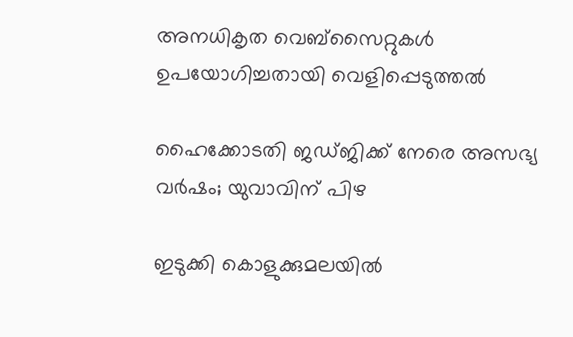അനധികൃത വെബ്‌സൈറ്റുകള്‍ ഉപയോഗിച്ചതായി വെളിപ്പെടുത്തല്‍

ഹൈക്കോടതി ജഡ്ജിക്ക് നേരെ അസഭ്യ വര്‍ഷം; യുവാവിന് പിഴ

ഇടുക്കി കൊളുക്കുമലയില്‍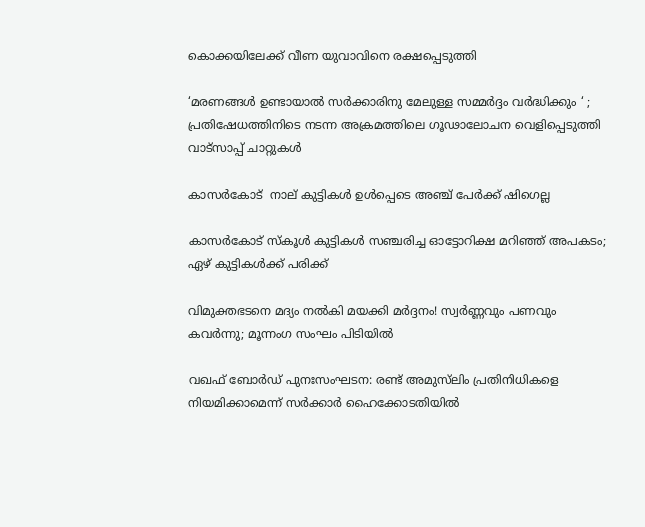കൊക്കയിലേക്ക് വീണ യുവാവിനെ രക്ഷപ്പെടുത്തി

‘മരണങ്ങൾ ഉണ്ടായാൽ സർക്കാരിനു മേലുള്ള സമ്മർദ്ദം വർദ്ധിക്കും ‘ ; പ്രതിഷേധത്തിനിടെ നടന്ന അക്രമത്തിലെ ഗൂഢാലോചന വെളിപ്പെടുത്തി വാട്സാപ്പ് ചാറ്റുകൾ

കാസര്‍കോട്  നാല് കുട്ടികള്‍ ഉള്‍പ്പെടെ അഞ്ച് പേര്‍ക്ക് ഷിഗെല്ല

കാസർകോട് സ്‌കൂൾ കുട്ടികൾ സഞ്ചരിച്ച ഓട്ടോറിക്ഷ മറിഞ്ഞ് അപകടം; ഏഴ് കുട്ടികള്‍ക്ക് പരിക്ക്

വിമുക്തഭടനെ മദ്യം നൽകി മയക്കി മർദ്ദനം! സ്വർണ്ണവും പണവും കവർന്നു; മൂന്നംഗ സംഘം പിടിയിൽ

വഖഫ് ബോർഡ് പുനഃസംഘടന: രണ്ട് അമുസ്‌ലിം പ്രതിനിധികളെ നിയമിക്കാമെന്ന് സർക്കാർ ഹൈക്കോടതിയിൽ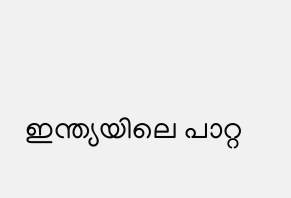ഇന്ത്യയിലെ പാറ്റ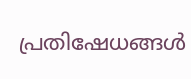പ്രതിഷേധങ്ങൾ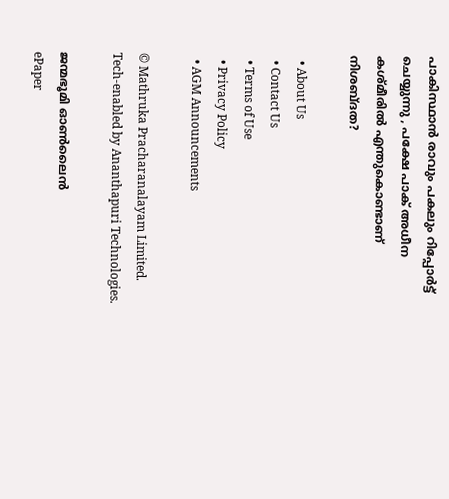പാകിസ്ഥാൻ രാവും പകലും റിപ്പോർട്ട് ചെയ്യുന്നു , പക്ഷേ പാക് അധീന കശ്മീരിൽ എന്തുകൊണ്ടാണ് നിശബ്ദത?

  • About Us
  • Contact Us
  • Terms of Use
  • Privacy Policy
  • AGM Announcements

© Mathruka Pracharanalayam Limited.
Tech-enabled by Ananthapuri Technologies.

ജന്മഭൂമി ഓണ്‍ലൈന്‍
ePaper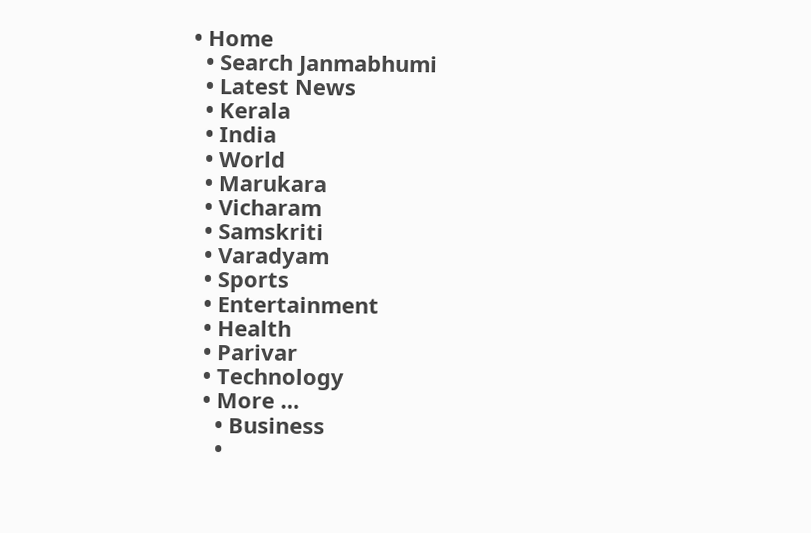• Home
  • Search Janmabhumi
  • Latest News
  • Kerala
  • India
  • World
  • Marukara
  • Vicharam
  • Samskriti
  • Varadyam
  • Sports
  • Entertainment
  • Health
  • Parivar
  • Technology
  • More …
    • Business
    •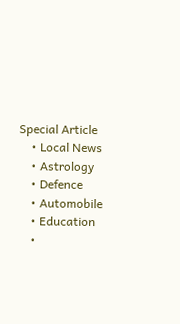Special Article
    • Local News
    • Astrology
    • Defence
    • Automobile
    • Education
    •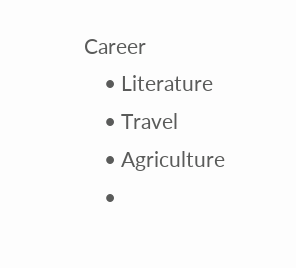Career
    • Literature
    • Travel
    • Agriculture
    •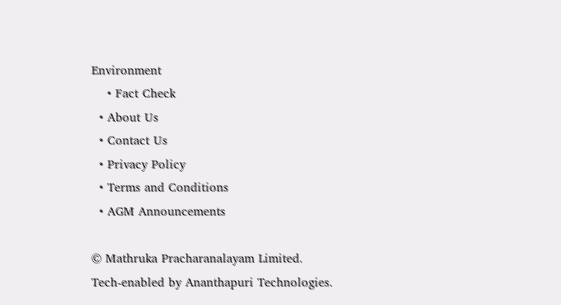Environment
    • Fact Check
  • About Us
  • Contact Us
  • Privacy Policy
  • Terms and Conditions
  • AGM Announcements

© Mathruka Pracharanalayam Limited.
Tech-enabled by Ananthapuri Technologies.